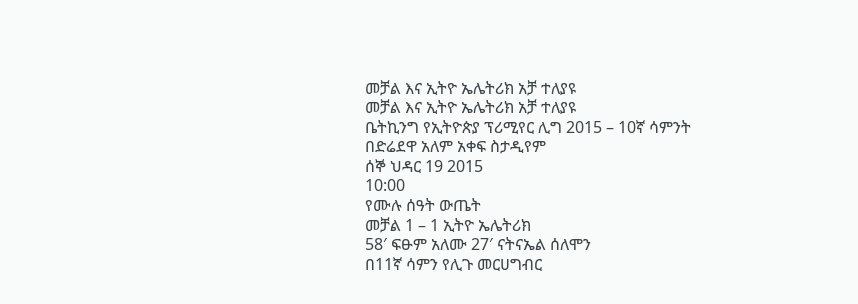መቻል እና ኢትዮ ኤሌትሪክ አቻ ተለያዩ
መቻል እና ኢትዮ ኤሌትሪክ አቻ ተለያዩ
ቤትኪንግ የኢትዮጵያ ፕሪሚየር ሊግ 2015 – 10ኛ ሳምንት
በድሬደዋ አለም አቀፍ ስታዲየም
ሰኞ ህዳር 19 2015
10:00
የሙሉ ሰዓት ውጤት
መቻል 1 – 1 ኢትዮ ኤሌትሪክ
58′ ፍፁም አለሙ 27′ ናትናኤል ሰለሞን
በ11ኛ ሳምን የሊጉ መርሀግብር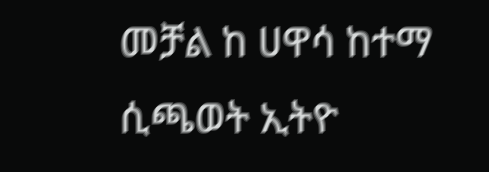መቻል ከ ሀዋሳ ከተማ ሲጫወት ኢትዮ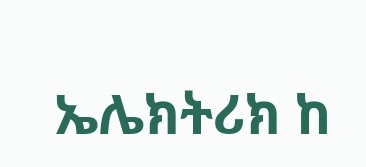ኤሌክትሪክ ከ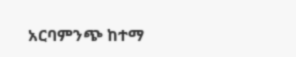አርባምንጭ ከተማ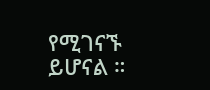የሚገናኙ ይሆናል ።